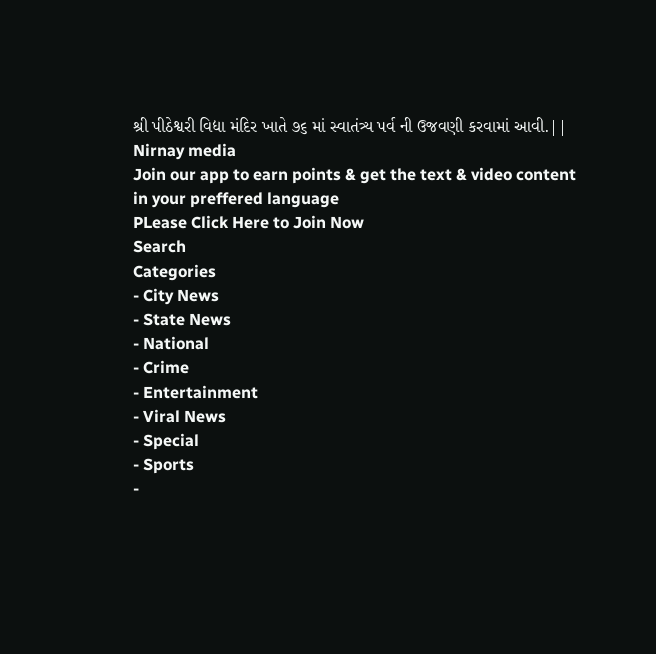શ્રી પીઠેશ્વરી વિદ્યા મંદિર ખાતે ૭૬ માં સ્વાતંત્ર્ય પર્વ ની ઉજવણી કરવામાં આવી.|| Nirnay media
Join our app to earn points & get the text & video content in your preffered language
PLease Click Here to Join Now
Search
Categories
- City News
- State News
- National
- Crime
- Entertainment
- Viral News
- Special
- Sports
-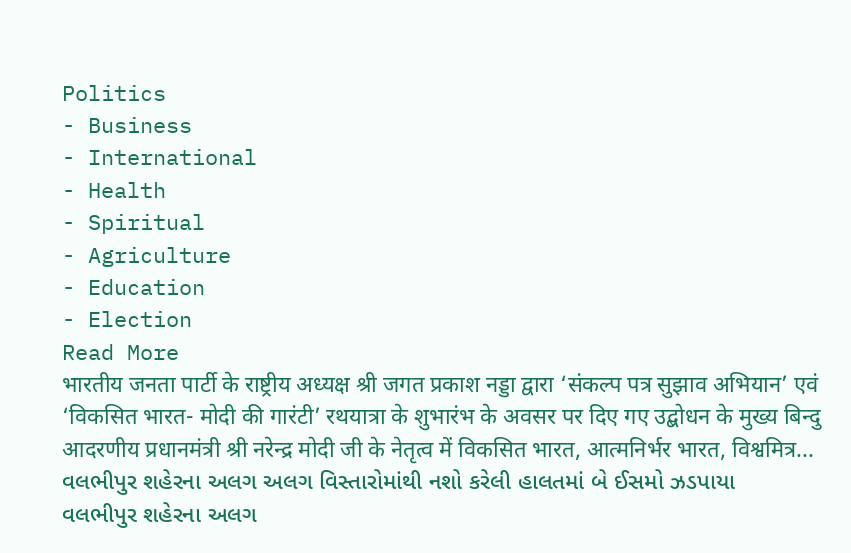Politics
- Business
- International
- Health
- Spiritual
- Agriculture
- Education
- Election
Read More
भारतीय जनता पार्टी के राष्ट्रीय अध्यक्ष श्री जगत प्रकाश नड्डा द्वारा ‘संकल्प पत्र सुझाव अभियान’ एवं ‘विकसित भारत- मोदी की गारंटी’ रथयात्रा के शुभारंभ के अवसर पर दिए गए उद्बोधन के मुख्य बिन्दु
आदरणीय प्रधानमंत्री श्री नरेन्द्र मोदी जी के नेतृत्व में विकसित भारत, आत्मनिर्भर भारत, विश्वमित्र...
વલભીપુર શહેરના અલગ અલગ વિસ્તારોમાંથી નશો કરેલી હાલતમાં બે ઈસમો ઝડપાયા
વલભીપુર શહેરના અલગ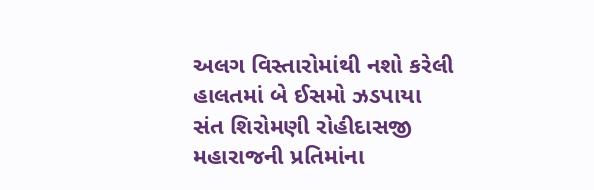અલગ વિસ્તારોમાંથી નશો કરેલી હાલતમાં બે ઈસમો ઝડપાયા
સંત શિરોમણી રોહીદાસજી મહારાજની પ્રતિમાંના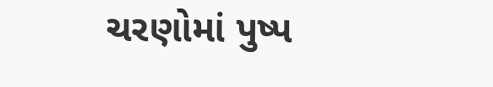ચરણોમાં પુષ્પ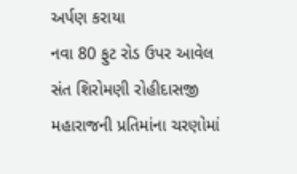અર્પણ કરાયા
નવા 80 ફુટ રોડ ઉપર આવેલ સંત શિરોમણી રોહીદાસજી મહારાજની પ્રતિમાંના ચરણોમાં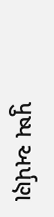પુષ્પ અર્પણ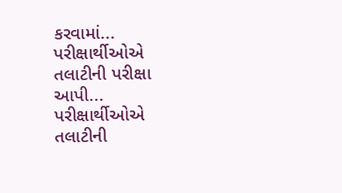કરવામાં...
પરીક્ષાર્થીઓએ તલાટીની પરીક્ષા આપી...
પરીક્ષાર્થીઓએ તલાટીની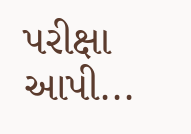પરીક્ષા આપી...